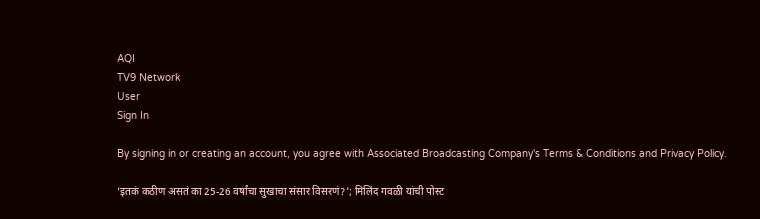AQI
TV9 Network
User
Sign In

By signing in or creating an account, you agree with Associated Broadcasting Company's Terms & Conditions and Privacy Policy.

‘इतकं कठीण असतं का 25-26 वर्षांचा सुखाचा संसार विसरणं?’; मिलिंद गवळी यांची पोस्ट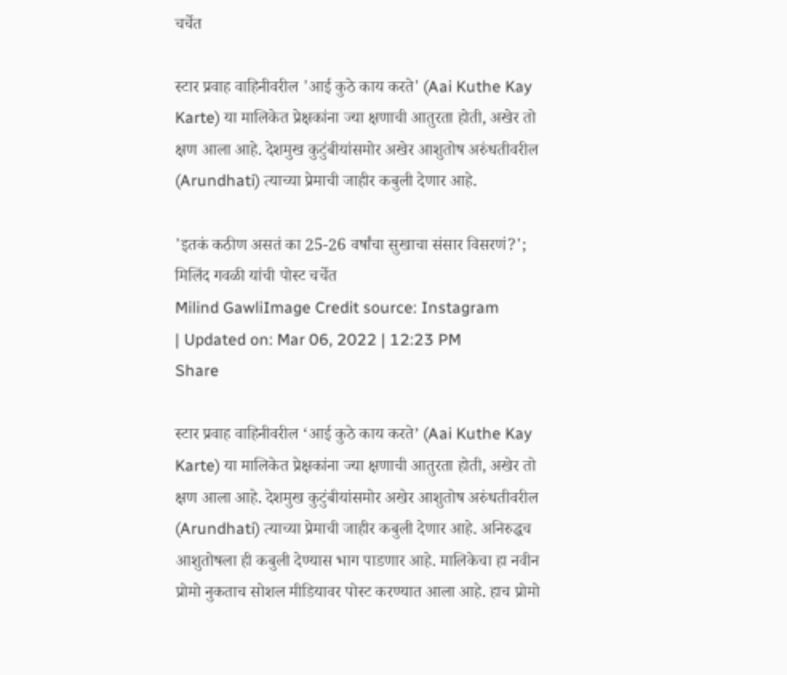चर्चेत

स्टार प्रवाह वाहिनीवरील 'आई कुठे काय करते' (Aai Kuthe Kay Karte) या मालिकेत प्रेक्षकांना ज्या क्षणाची आतुरता होती, अखेर तो क्षण आला आहे. देशमुख कुटुंबीयांसमोर अखेर आशुतोष अरुंधतीवरील (Arundhati) त्याच्या प्रेमाची जाहीर कबुली देणार आहे.

'इतकं कठीण असतं का 25-26 वर्षांचा सुखाचा संसार विसरणं?'; मिलिंद गवळी यांची पोस्ट चर्चेत
Milind GawliImage Credit source: Instagram
| Updated on: Mar 06, 2022 | 12:23 PM
Share

स्टार प्रवाह वाहिनीवरील ‘आई कुठे काय करते’ (Aai Kuthe Kay Karte) या मालिकेत प्रेक्षकांना ज्या क्षणाची आतुरता होती, अखेर तो क्षण आला आहे. देशमुख कुटुंबीयांसमोर अखेर आशुतोष अरुंधतीवरील (Arundhati) त्याच्या प्रेमाची जाहीर कबुली देणार आहे. अनिरुद्धच आशुतोषला ही कबुली देण्यास भाग पाडणार आहे. मालिकेचा हा नवीन प्रोमो नुकताच सोशल मीडियावर पोस्ट करण्यात आला आहे. हाच प्रोमो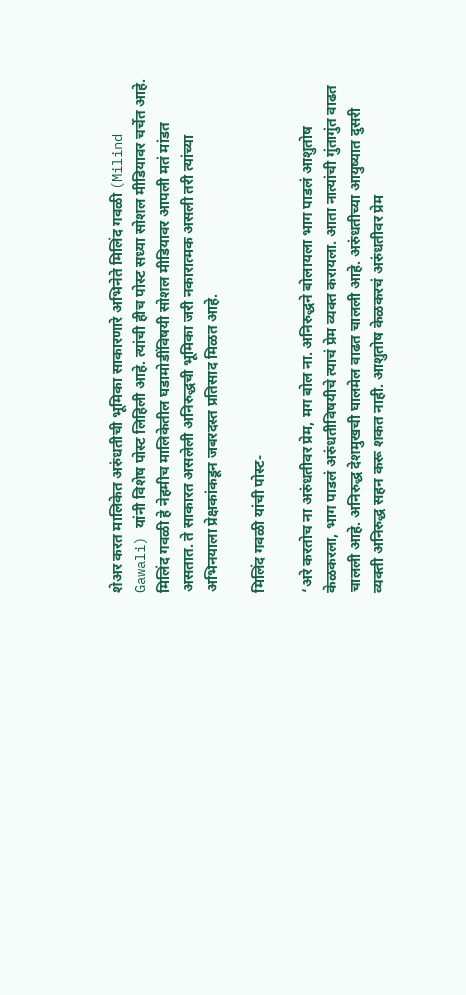शेअर करत मालिकेत अरुंधतीची भूमिका साकारणारे अभिनेते मिलिंद गवळी (Milind Gawali) यांनी विशेष पोस्ट लिहिली आहे. त्यांची हीच पोस्ट सध्या सोशल मीडियावर चर्चेत आहे. मिलिंद गवळी हे नेहमीच मालिकेतील घडामोडींविषयी सोशल मीडियावर आपली मतं मांडत असतात. ते साकारत असलेली अनिरुद्धची भूमिका जरी नकारात्मक असली तरी त्यांच्या अभिनयाला प्रेक्षकांकडून जबरदस्त प्रतिसाद मिळत आहे.

मिलिंद गवळी यांची पोस्ट-

‘अरे करतोच ना अरुंधतीवर प्रेम, मग बोल ना. अनिरुद्धने बोलायला भाग पाडलं आशुतोष केळकरला, भाग पाडलं अरुंधतीविषयीचे त्याचं प्रेम व्यक्त करायला. आता नात्यांची गुंतागुंत वाढत चालली आहे. अनिरुद्ध देशमुखची घालमेल वाढत चालली आहे. अरुंधतीच्या आयुष्यात दुसरी व्यक्ती अनिरुद्ध सहन करू शकत नाही. आशुतोष केळकरचं अरुंधतीवर प्रेम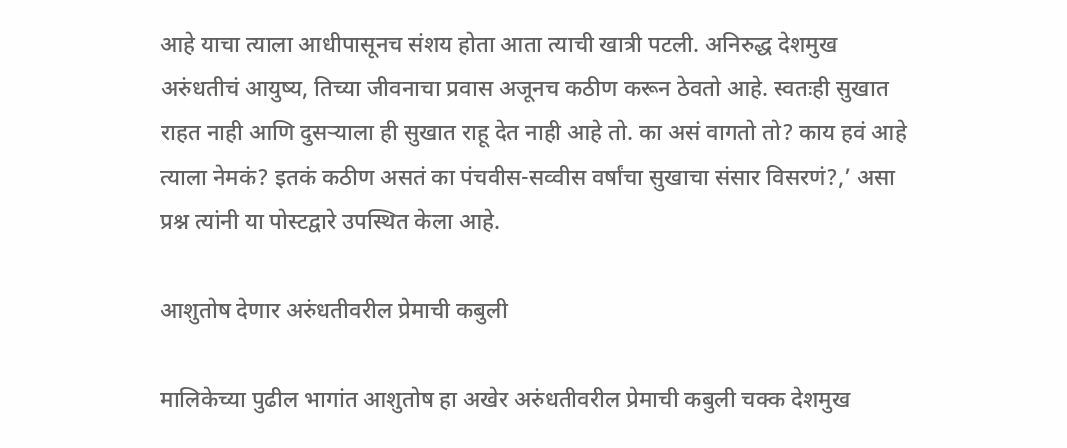आहे याचा त्याला आधीपासूनच संशय होता आता त्याची खात्री पटली. अनिरुद्ध देशमुख अरुंधतीचं आयुष्य, तिच्या जीवनाचा प्रवास अजूनच कठीण करून ठेवतो आहे. स्वतःही सुखात राहत नाही आणि दुसऱ्याला ही सुखात राहू देत नाही आहे तो. का असं वागतो तो? काय हवं आहे त्याला नेमकं? इतकं कठीण असतं का पंचवीस-सव्वीस वर्षांचा सुखाचा संसार विसरणं?,’ असा प्रश्न त्यांनी या पोस्टद्वारे उपस्थित केला आहे.

आशुतोष देणार अरुंधतीवरील प्रेमाची कबुली

मालिकेच्या पुढील भागांत आशुतोष हा अखेर अरुंधतीवरील प्रेमाची कबुली चक्क देशमुख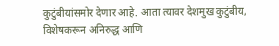कुटुंबीयांसमोर देणार आहे. आता त्यावर देशमुख कुटुंबीय, विशेषकरून अनिरुद्ध आणि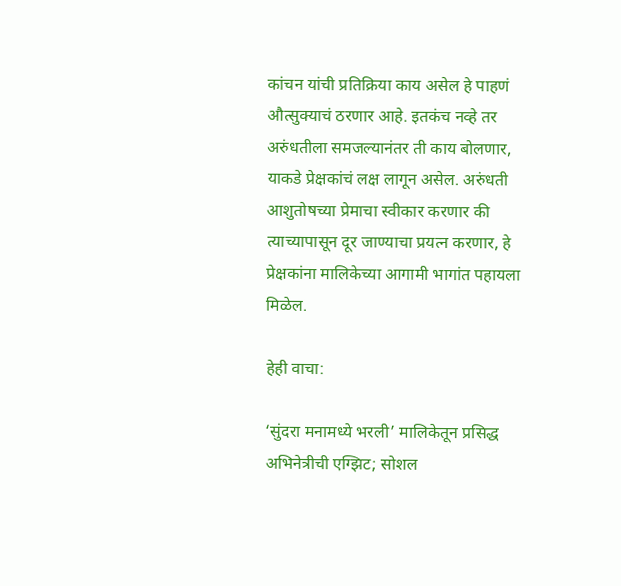कांचन यांची प्रतिक्रिया काय असेल हे पाहणं औत्सुक्याचं ठरणार आहे. इतकंच नव्हे तर अरुंधतीला समजल्यानंतर ती काय बोलणार, याकडे प्रेक्षकांचं लक्ष लागून असेल. अरुंधती आशुतोषच्या प्रेमाचा स्वीकार करणार की त्याच्यापासून दूर जाण्याचा प्रयत्न करणार, हे प्रेक्षकांना मालिकेच्या आगामी भागांत पहायला मिळेल.

हेही वाचा:

‘सुंदरा मनामध्ये भरली’ मालिकेतून प्रसिद्ध अभिनेत्रीची एग्झिट; सोशल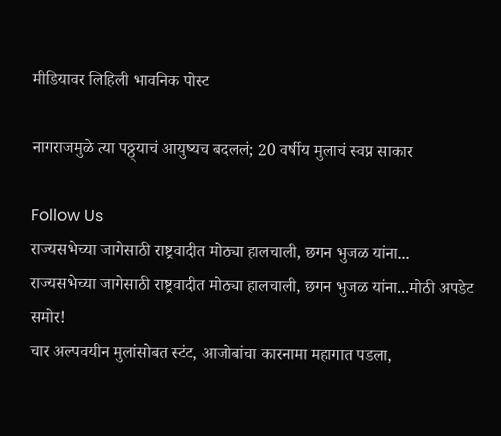मीडियावर लिहिली भावनिक पोस्ट

नागराजमुळे त्या पठ्ठ्याचं आयुष्यच बदललं; 20 वर्षीय मुलाचं स्वप्न साकार

Follow Us
राज्यसभेच्या जागेसाठी राष्ट्रवादीत मोठ्या हालचाली, छगन भुजळ यांना...
राज्यसभेच्या जागेसाठी राष्ट्रवादीत मोठ्या हालचाली, छगन भुजळ यांना...मोठी अपडेट समोर!
चार अल्पवयीन मुलांसोबत स्टंट, आजोबांचा कारनामा महागात पडला,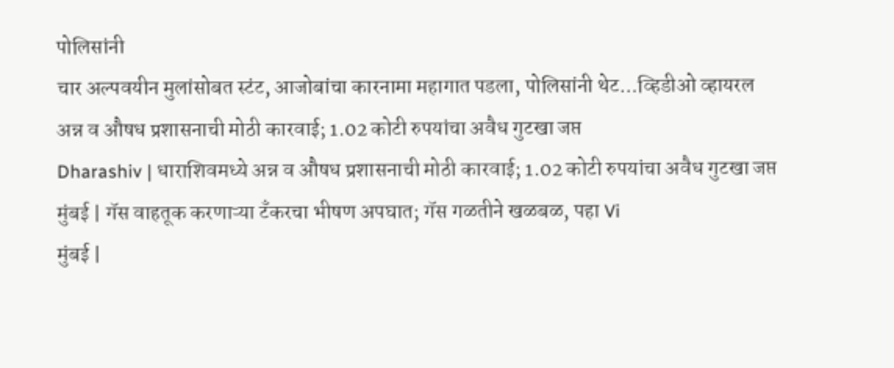पोलिसांनी
चार अल्पवयीन मुलांसोबत स्टंट, आजोबांचा कारनामा महागात पडला, पोलिसांनी थेट...व्हिडीओ व्हायरल
अन्न व औषध प्रशासनाची मोठी कारवाई; 1.02 कोटी रुपयांचा अवैध गुटखा जप्त
Dharashiv | धाराशिवमध्ये अन्न व औषध प्रशासनाची मोठी कारवाई; 1.02 कोटी रुपयांचा अवैध गुटखा जप्त
मुंबई | गॅस वाहतूक करणाऱ्या टँकरचा भीषण अपघात; गॅस गळतीने खळबळ, पहा Vi
मुंबई |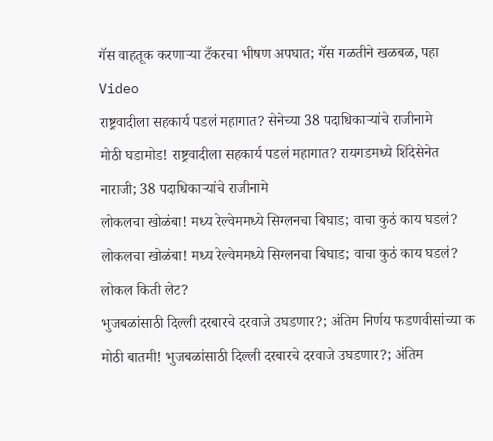गॅस वाहतूक करणाऱ्या टँकरचा भीषण अपघात; गॅस गळतीने खळबळ, पहा Video
राष्ट्रवादीला सहकार्य पडलं महागात? सेनेच्या 38 पदाधिकाऱ्यांचे राजीनामे
मोठी घडामोड! राष्ट्रवादीला सहकार्य पडलं महागात? रायगडमध्ये शिंदेसेनेत नाराजी; 38 पदाधिकाऱ्यांचे राजीनामे
लोकलचा खोळंबा! मध्य रेल्वेममध्ये सिग्लनचा बिघाड; वाचा कुठं काय घडलं?
लोकलचा खोळंबा! मध्य रेल्वेममध्ये सिग्लनचा बिघाड; वाचा कुठं काय घडलं? लोकल किती लेट?
भुजबळांसाठी दिल्ली दरबारचे दरवाजे उघडणार?; अंतिम निर्णय फडणवीसांच्या क
मोठी बातमी! भुजबळांसाठी दिल्ली दरबारचे दरवाजे उघडणार?; अंतिम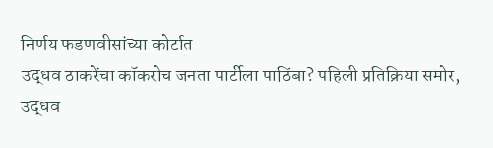निर्णय फडणवीसांच्या कोर्टात
उद्धव ठाकरेंचा कॉकरोच जनता पार्टीला पाठिंबा? पहिली प्रतिक्रिया समोर,
उद्धव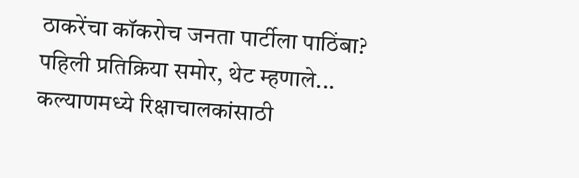ठाकरेंचा कॉकरोच जनता पार्टीला पाठिंबा? पहिली प्रतिक्रिया समोर, थेट म्हणाले...
कल्याणमध्ये रिक्षाचालकांसाठी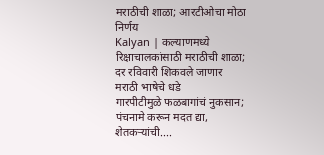मराठीची शाळा; आरटीओचा मोठा निर्णय
Kalyan | कल्याणमध्ये रिक्षाचालकांसाठी मराठीची शाळा; दर रविवारी शिकवले जाणार मराठी भाषेचे धडे
गारपीटीमुळे फळबागांचं नुकसान; पंचनामे करून मदत द्या, शेतकऱ्यांची....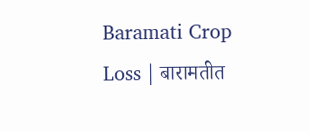Baramati Crop Loss | बारामतीत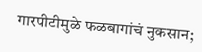गारपीटीमुळे फळबागांचं नुकसान;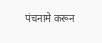पंचनामे करून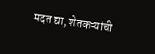मदत द्या, शेतकऱ्यांची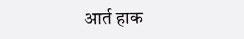आर्त हाक